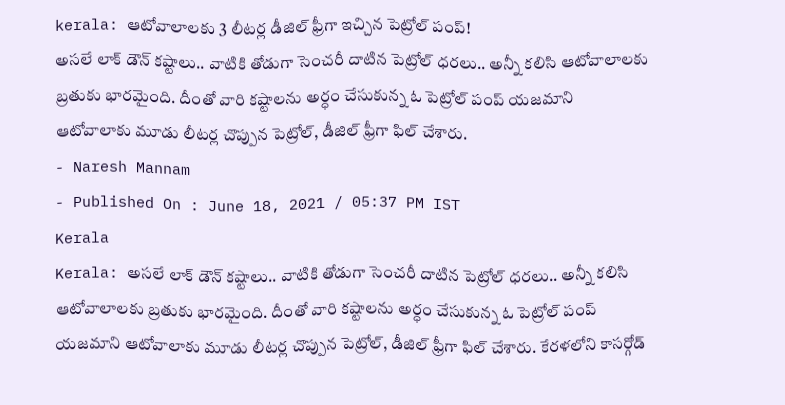kerala: ఆటోవాలాలకు 3 లీటర్ల డీజిల్ ఫ్రీగా ఇచ్చిన పెట్రోల్ పంప్!
అసలే లాక్ డౌన్ కష్టాలు.. వాటికి తోడుగా సెంచరీ దాటిన పెట్రోల్ ధరలు.. అన్నీ కలిసి ఆటోవాలాలకు బ్రతుకు భారమైంది. దీంతో వారి కష్టాలను అర్ధం చేసుకున్న ఓ పెట్రోల్ పంప్ యజమాని ఆటోవాలాకు మూడు లీటర్ల చొప్పున పెట్రోల్, డీజిల్ ఫ్రీగా ఫిల్ చేశారు.
- Naresh Mannam
- Published On : June 18, 2021 / 05:37 PM IST
Kerala
Kerala: అసలే లాక్ డౌన్ కష్టాలు.. వాటికి తోడుగా సెంచరీ దాటిన పెట్రోల్ ధరలు.. అన్నీ కలిసి ఆటోవాలాలకు బ్రతుకు భారమైంది. దీంతో వారి కష్టాలను అర్ధం చేసుకున్న ఓ పెట్రోల్ పంప్ యజమాని ఆటోవాలాకు మూడు లీటర్ల చొప్పున పెట్రోల్, డీజిల్ ఫ్రీగా ఫిల్ చేశారు. కేరళలోని కాసర్గోడ్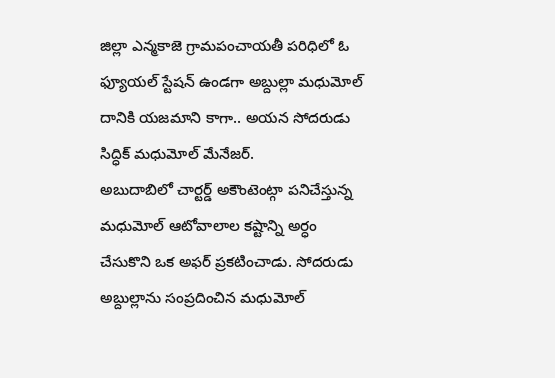జిల్లా ఎన్మకాజె గ్రామపంచాయతీ పరిధిలో ఓ ఫ్యూయల్ స్టేషన్ ఉండగా అబ్దుల్లా మధుమోల్ దానికి యజమాని కాగా.. అయన సోదరుడు సిద్ధిక్ మధుమోల్ మేనేజర్.
అబుదాబిలో చార్టర్డ్ అకౌంటెంట్గా పనిచేస్తున్న మధుమోల్ ఆటోవాలాల కష్టాన్ని అర్ధం చేసుకొని ఒక అఫర్ ప్రకటించాడు. సోదరుడు అబ్దుల్లాను సంప్రదించిన మధుమోల్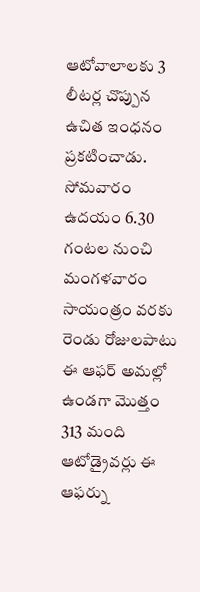ఆటోవాలాలకు 3 లీటర్ల చొప్పున ఉచిత ఇంధనం ప్రకటించాడు. సోమవారం ఉదయం 6.30 గంటల నుంచి మంగళవారం సాయంత్రం వరకు రెండు రోజులపాటు ఈ ఆఫర్ అమల్లో ఉండగా మొత్తం 313 మంది ఆటోడ్రైవర్లు ఈ ఆఫర్ను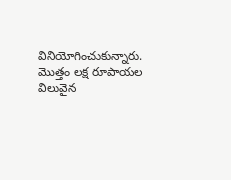వినియోగించుకున్నారు. మొత్తం లక్ష రూపాయల విలువైన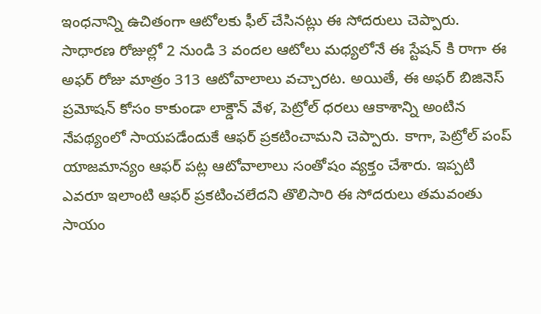ఇంధనాన్ని ఉచితంగా ఆటోలకు ఫీల్ చేసినట్లు ఈ సోదరులు చెప్పారు.
సాధారణ రోజుల్లో 2 నుండి 3 వందల ఆటోలు మధ్యలోనే ఈ స్టేషన్ కి రాగా ఈ అఫర్ రోజు మాత్రం 313 ఆటోవాలాలు వచ్చారట. అయితే, ఈ అఫర్ బిజినెస్ ప్రమోషన్ కోసం కాకుండా లాక్డౌన్ వేళ, పెట్రోల్ ధరలు ఆకాశాన్ని అంటిన నేపథ్యంలో సాయపడేందుకే ఆఫర్ ప్రకటించామని చెప్పారు. కాగా, పెట్రోల్ పంప్ యాజమాన్యం ఆఫర్ పట్ల ఆటోవాలాలు సంతోషం వ్యక్తం చేశారు. ఇప్పటి ఎవరూ ఇలాంటి ఆఫర్ ప్రకటించలేదని తొలిసారి ఈ సోదరులు తమవంతు సాయం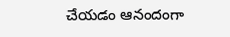చేయడం ఆనందంగా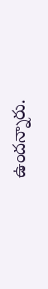ఉందన్నారు.